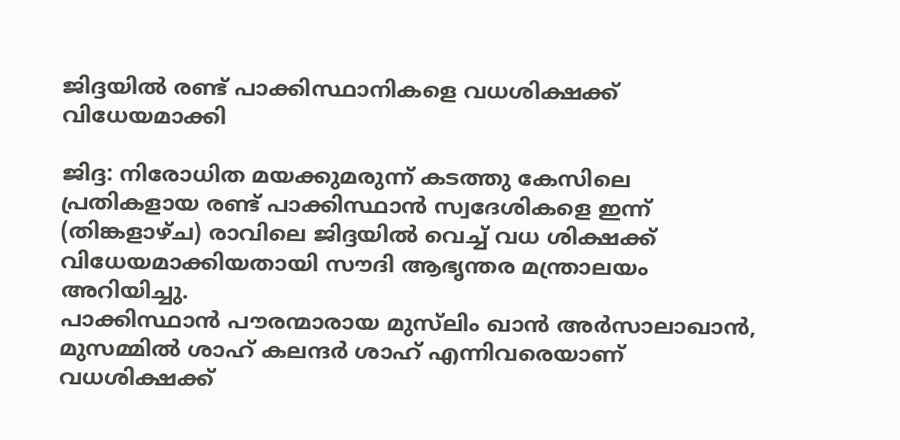ജിദ്ദയില്‍ രണ്ട് പാക്കിസ്ഥാനികളെ വധശിക്ഷക്ക് വിധേയമാക്കി

ജിദ്ദ: നിരോധിത മയക്കുമരുന്ന് കടത്തു കേസിലെ പ്രതികളായ രണ്ട് പാക്കിസ്ഥാന്‍ സ്വദേശികളെ ഇന്ന് (തിങ്കളാഴ്ച) രാവിലെ ജിദ്ദയില്‍ വെച്ച് വധ ശിക്ഷക്ക് വിധേയമാക്കിയതായി സൗദി ആഭൃന്തര മന്ത്രാലയം അറിയിച്ചു.
പാക്കിസ്ഥാന്‍ പൗരന്മാരായ മുസ്‌ലിം ഖാന്‍ അര്‍സാലാഖാന്‍, മുസമ്മില്‍ ശാഹ് കലന്ദര്‍ ശാഹ് എന്നിവരെയാണ് വധശിക്ഷക്ക്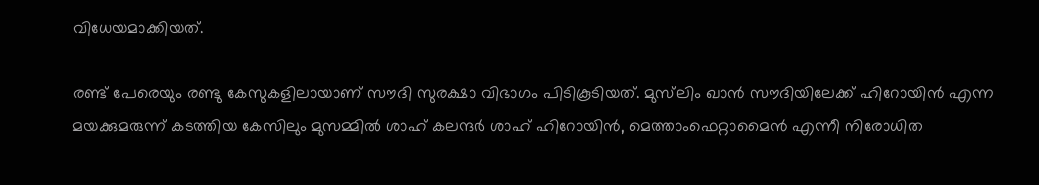വിധേയമാക്കിയത്.

രണ്ട് പേരെയും രണ്ടു കേസുകളിലായാണ് സൗദി സുരക്ഷാ വിഭാഗം പിടികൂടിയത്. മുസ്‌ലിം ഖാന്‍ സൗദിയിലേക്ക് ഹിറോയിന്‍ എന്ന മയക്കുമരുന്ന് കടത്തിയ കേസിലും മുസമ്മില്‍ ശാഹ് കലന്ദര്‍ ശാഹ് ഹിറോയിന്‍, മെത്താംഫെറ്റാമൈന്‍ എന്നീ നിരോധിത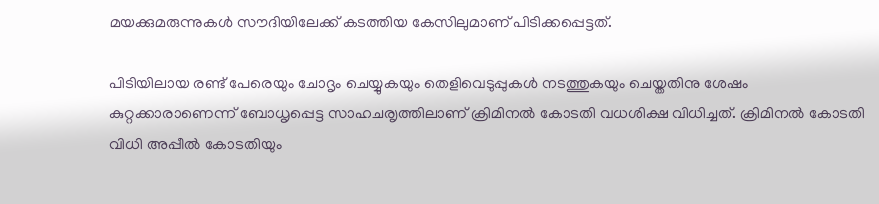മയക്കുമരുന്നുകള്‍ സൗദിയിലേക്ക് കടത്തിയ കേസിലുമാണ് പിടിക്കപ്പെട്ടത്.

പിടിയിലായ രണ്ട് പേരെയും ചോദൃം ചെയ്യുകയും തെളിവെടുപ്പുകള്‍ നടത്തുകയും ചെയ്തതിനു ശേഷം കുറ്റക്കാരാണെന്ന് ബോധൃപ്പെട്ട സാഹചരൃത്തിലാണ് ക്രിമിനല്‍ കോടതി വധശിക്ഷ വിധിച്ചത്. ക്രിമിനല്‍ കോടതി വിധി അപ്പീല്‍ കോടതിയും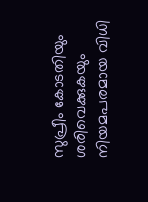സുപ്രീം കോടതിയും ശരിവെക്കുകയും നിയമപരമായ വിധി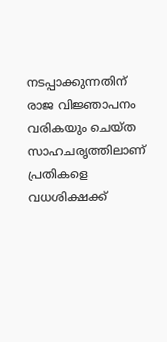നടപ്പാക്കുന്നതിന് രാജ വിജ്ഞാപനം വരികയും ചെയ്ത സാഹചരൃത്തിലാണ് പ്രതികളെ വധശിക്ഷക്ക്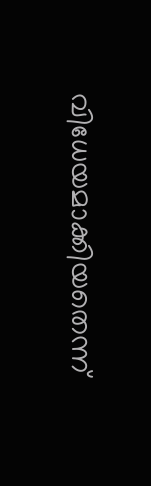വിധേയമാക്കിയതെന്ന്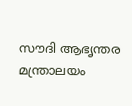സൗദി ആഭൃന്തര മന്ത്രാലയം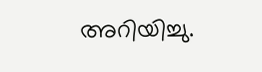അറിയിച്ചു.